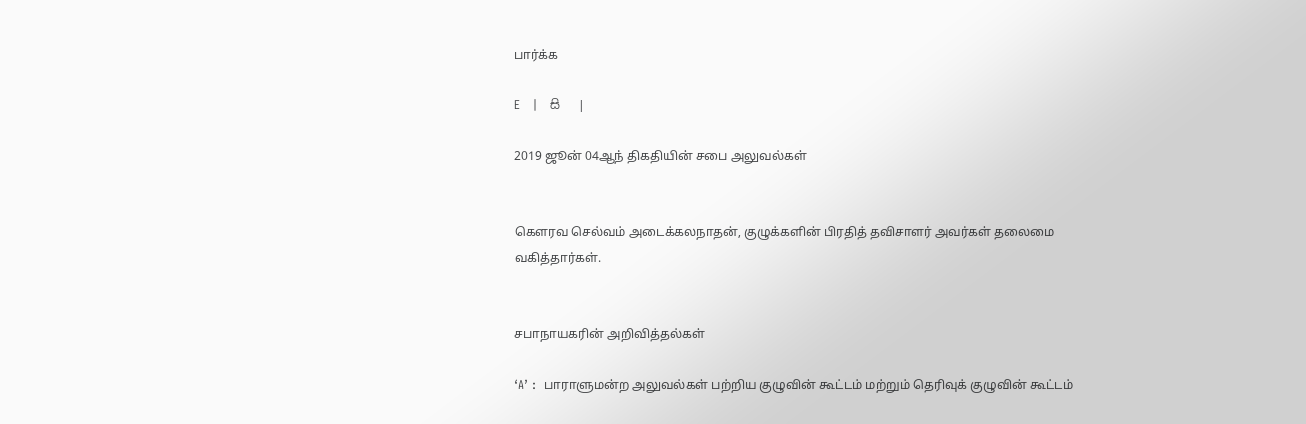பார்க்க

E   |   සි   |

2019 ஜூன் 04ஆந் திகதியின் சபை அலுவல்கள்


கௌரவ செல்வம் அடைக்கலநாதன், குழுக்களின் பிரதித் தவிசாளர் அவர்கள் தலைமை வகித்தார்கள்.


சபாநாயகரின் அறிவித்தல்கள்

‘A’ :  பாராளுமன்ற அலுவல்கள் பற்றிய குழுவின் கூட்டம் மற்றும் தெரிவுக் குழுவின் கூட்டம்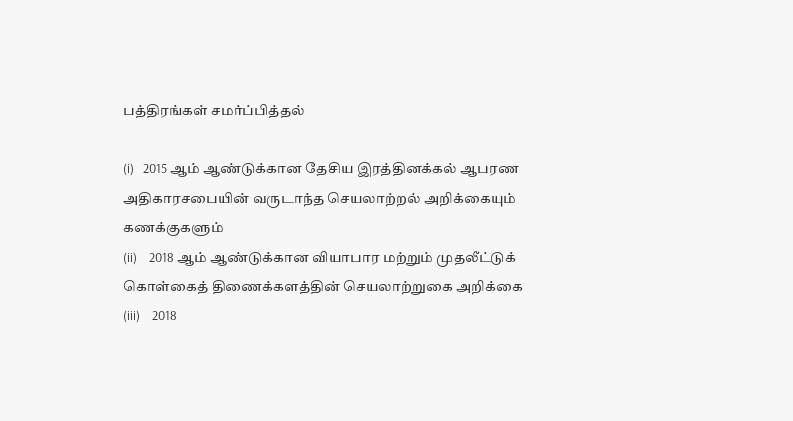பத்திரங்கள் சமர்ப்பித்தல்

(i)   2015 ஆம் ஆண்டுக்கான தேசிய இரத்தினக்கல் ஆபரண அதிகாரசபையின் வருடாந்த செயலாற்றல் அறிக்கையும் கணக்குகளும்
(ii)    2018 ஆம் ஆண்டுக்கான வியாபார மற்றும் முதலீட்டுக் கொள்கைத் திணைக்களத்தின் செயலாற்றுகை அறிக்கை
(iii)    2018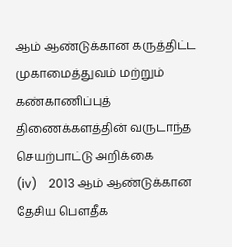ஆம் ஆண்டுக்கான கருத்திட்ட முகாமைத்துவம் மற்றும் கண்காணிப்புத் திணைக்களத்தின் வருடாந்த செயற்பாட்டு அறிக்கை
(iv)    2013 ஆம் ஆண்டுக்கான தேசிய பௌதீக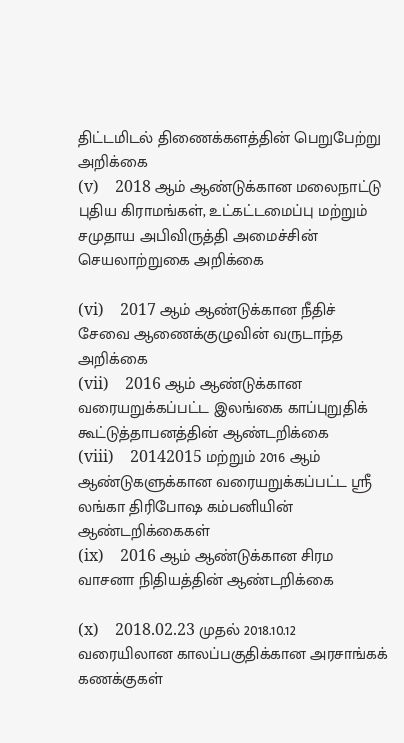திட்டமிடல் திணைக்களத்தின் பெறுபேற்று அறிக்கை
(v)    2018 ஆம் ஆண்டுக்கான மலைநாட்டு புதிய கிராமங்கள், உட்கட்டமைப்பு மற்றும் சமுதாய அபிவிருத்தி அமைச்சின் செயலாற்றுகை அறிக்கை

(vi)    2017 ஆம் ஆண்டுக்கான நீதிச் சேவை ஆணைக்குழுவின் வருடாந்த அறிக்கை
(vii)    2016 ஆம் ஆண்டுக்கான வரையறுக்கப்பட்ட இலங்கை காப்புறுதிக் கூட்டுத்தாபனத்தின் ஆண்டறிக்கை
(viii)    20142015 மற்றும் 2016 ஆம் ஆண்டுகளுக்கான வரையறுக்கப்பட்ட ஸ்ரீ லங்கா திரிபோஷ கம்பனியின் ஆண்டறிக்கைகள்
(ix)    2016 ஆம் ஆண்டுக்கான சிரம வாசனா நிதியத்தின் ஆண்டறிக்கை

(x)    2018.02.23 முதல் 2018.10.12 வரையிலான காலப்பகுதிக்கான அரசாங்கக் கணக்குகள்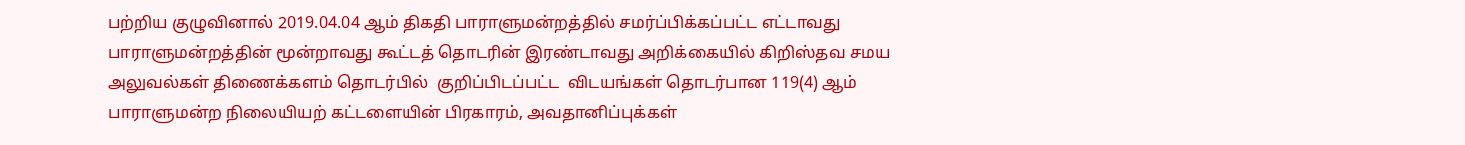பற்றிய குழுவினால் 2019.04.04 ஆம் திகதி பாராளுமன்றத்தில் சமர்ப்பிக்கப்பட்ட எட்டாவது பாராளுமன்றத்தின் மூன்றாவது கூட்டத் தொடரின் இரண்டாவது அறிக்கையில் கிறிஸ்தவ சமய அலுவல்கள் திணைக்களம் தொடர்பில்  குறிப்பிடப்பட்ட  விடயங்கள் தொடர்பான 119(4) ஆம்  பாராளுமன்ற நிலையியற் கட்டளையின் பிரகாரம், அவதானிப்புக்கள்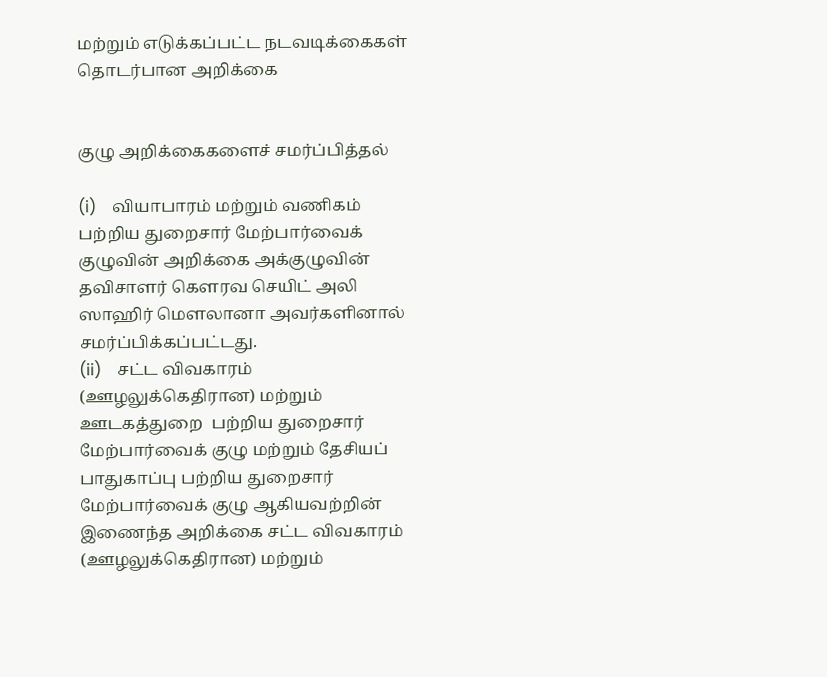மற்றும் எடுக்கப்பட்ட நடவடிக்கைகள் தொடர்பான அறிக்கை


குழு அறிக்கைகளைச் சமர்ப்பித்தல்

(i)    வியாபாரம் மற்றும் வணிகம் பற்றிய துறைசார் மேற்பார்வைக் குழுவின் அறிக்கை அக்குழுவின் தவிசாளர் கௌரவ செயிட் அலி ஸாஹிர் மௌலானா அவர்களினால் சமர்ப்பிக்கப்பட்டது.
(ii)    சட்ட விவகாரம் (ஊழலுக்கெதிரான) மற்றும் ஊடகத்துறை  பற்றிய துறைசார் மேற்பார்வைக் குழு மற்றும் தேசியப் பாதுகாப்பு பற்றிய துறைசார் மேற்பார்வைக் குழு ஆகியவற்றின் இணைந்த அறிக்கை சட்ட விவகாரம் (ஊழலுக்கெதிரான) மற்றும்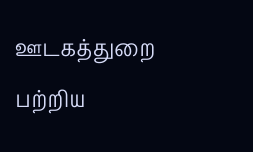ஊடகத்துறை  பற்றிய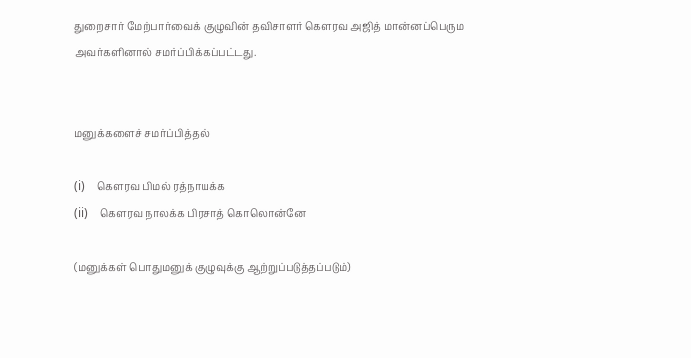துறைசார் மேற்பார்வைக் குழுவின் தவிசாளர் கௌரவ அஜித் மான்னப்பெரும அவர்களினால் சமர்ப்பிக்கப்பட்டது.


மனுக்களைச் சமர்ப்பித்தல்

(i)    கௌரவ பிமல் ரத்நாயக்க
(ii)    கௌரவ நாலக்க பிரசாத் கொலொன்னே

(மனுக்கள் பொதுமனுக் குழுவுக்கு ஆற்றுப்படுத்தப்படும்)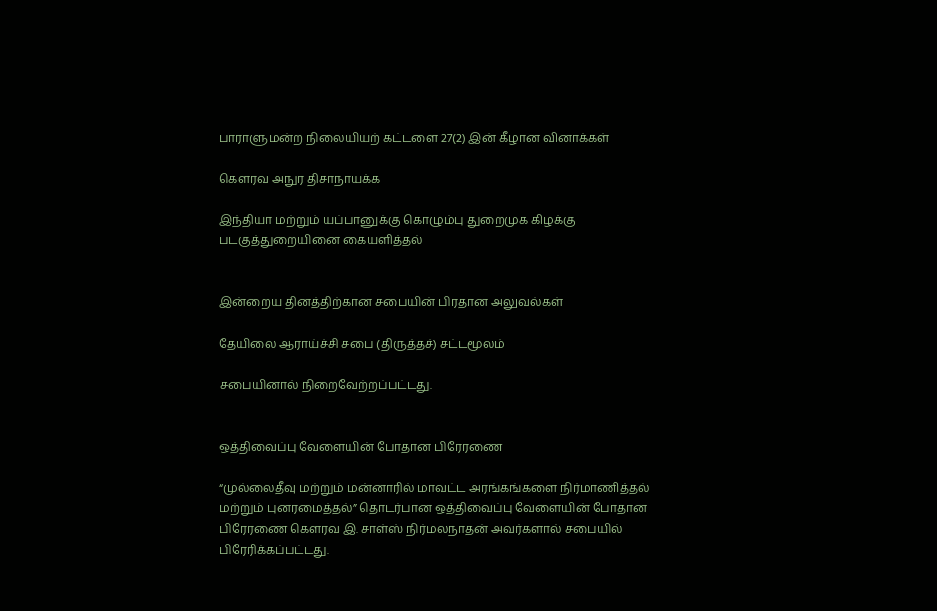பாராளுமன்ற நிலையியற் கட்டளை 27(2) இன் கீழான வினாக்கள்

கௌரவ அநுர திசாநாயக்க

இந்தியா மற்றும் யப்பானுக்கு கொழும்பு துறைமுக கிழக்கு படகுத்துறையினை கையளித்தல்


இன்றைய தினத்திற்கான சபையின் பிரதான அலுவல்கள்

தேயிலை ஆராய்ச்சி சபை (திருத்தச்) சட்டமூலம்

சபையினால் நிறைவேற்றப்பட்டது.


ஒத்திவைப்பு வேளையின் போதான பிரேரணை

“முல்லைதீவு மற்றும் மன்னாரில் மாவட்ட அரங்கங்களை நிர்மாணித்தல் மற்றும் புனரமைத்தல்” தொடர்பான ஒத்திவைப்பு வேளையின் போதான பிரேரணை கௌரவ இ. சாள்ஸ் நிர்மலநாதன் அவர்களால் சபையில் பிரேரிக்கப்பட்டது.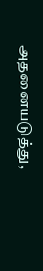அதனையடுத்து,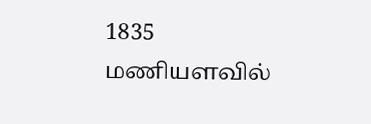1835 மணியளவில்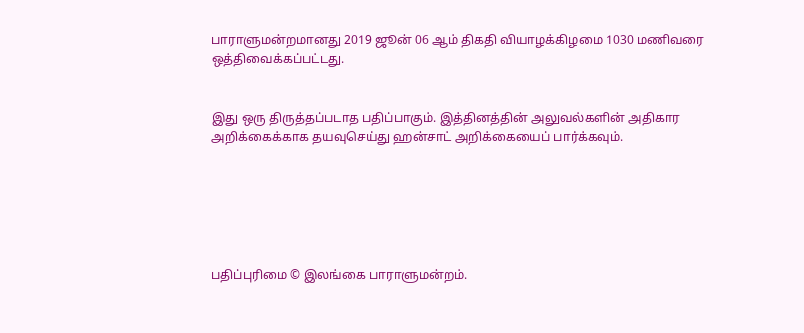பாராளுமன்றமானது 2019 ஜூன் 06 ஆம் திகதி வியாழக்கிழமை 1030 மணிவரை ஒத்திவைக்கப்பட்டது.


இது ஒரு திருத்தப்படாத பதிப்பாகும். இத்தினத்தின் அலுவல்களின் அதிகார அறிக்கைக்காக தயவுசெய்து ஹன்சாட் அறிக்கையைப் பார்க்கவும்.






பதிப்புரிமை © இலங்கை பாராளுமன்றம்.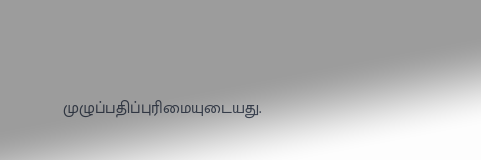முழுப்பதிப்புரிமையுடையது.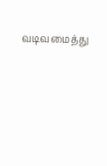வடிவமைத்து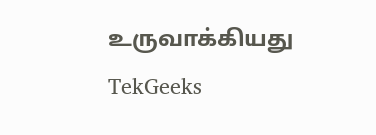உருவாக்கியது  TekGeeks